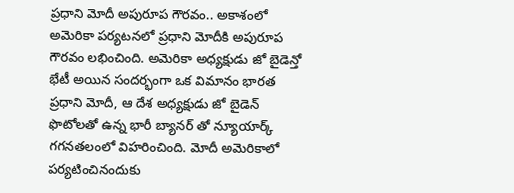ప్రధాని మోదీ అపురూప గౌరవం.. అకాశంలో
అమెరికా పర్యటనలో ప్రధాని మోదీకి అపురూప గౌరవం లభించింది. అమెరికా అధ్యక్షుడు జో బైడెన్తో భేటీ అయిన సందర్భంగా ఒక విమానం భారత ప్రధాని మోదీ, ఆ దేశ అధ్యక్షుడు జో బైడెన్ ఫొటోలతో ఉన్న భారీ బ్యానర్ తో న్యూయార్క్ గగనతలంలో విహరించింది. మోదీ అమెరికాలో పర్యటించినందుకు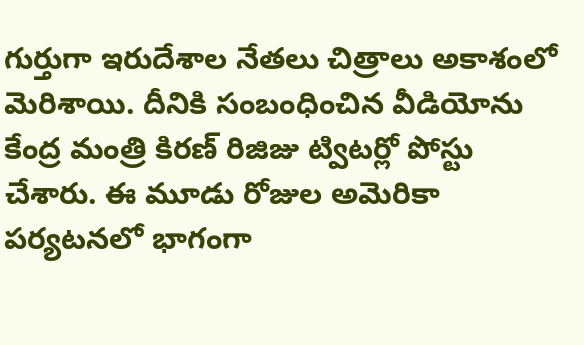గుర్తుగా ఇరుదేశాల నేతలు చిత్రాలు అకాశంలో మెరిశాయి. దీనికి సంబంధించిన వీడియోను కేంద్ర మంత్రి కిరణ్ రిజిజు ట్విటర్లో పోస్టు చేశారు. ఈ మూడు రోజుల అమెరికా పర్యటనలో భాగంగా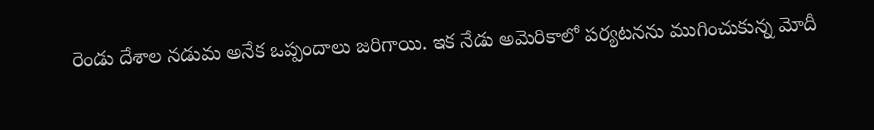రెండు దేశాల నడుమ అనేక ఒప్పందాలు జరిగాయి. ఇక నేడు అమెరికాలో పర్యటనను ముగించుకున్న మోదీ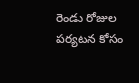రెండు రోజుల పర్యటన కోసం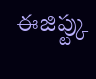ఈజిప్ట్కు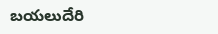బయలుదేరి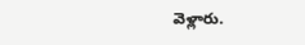వెళ్లారు.